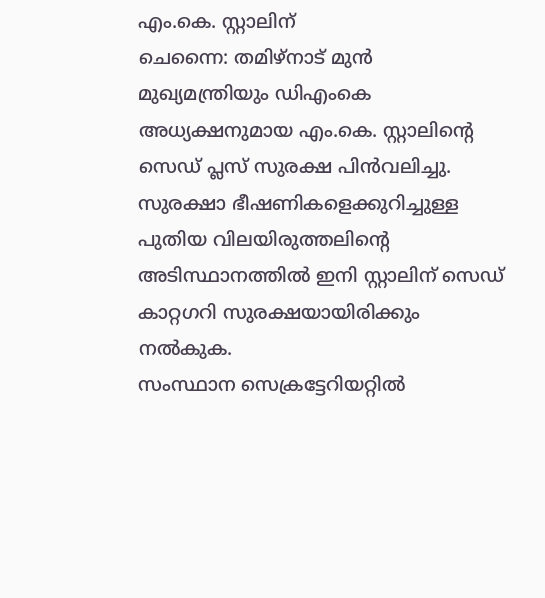എം.കെ. സ്റ്റാലിന്
ചെന്നൈ: തമിഴ്നാട് മുൻ മുഖ്യമന്ത്രിയും ഡിഎംകെ അധ്യക്ഷനുമായ എം.കെ. സ്റ്റാലിന്റെ സെഡ് പ്ലസ് സുരക്ഷ പിൻവലിച്ചു. സുരക്ഷാ ഭീഷണികളെക്കുറിച്ചുള്ള പുതിയ വിലയിരുത്തലിന്റെ അടിസ്ഥാനത്തിൽ ഇനി സ്റ്റാലിന് സെഡ് കാറ്റഗറി സുരക്ഷയായിരിക്കും നൽകുക.
സംസ്ഥാന സെക്രട്ടേറിയറ്റിൽ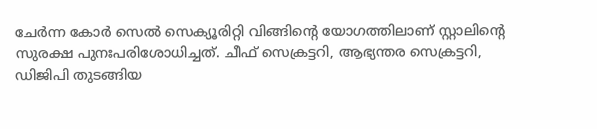ചേർന്ന കോർ സെൽ സെക്യൂരിറ്റി വിങ്ങിന്റെ യോഗത്തിലാണ് സ്റ്റാലിന്റെ സുരക്ഷ പുനഃപരിശോധിച്ചത്. ചീഫ് സെക്രട്ടറി, ആഭ്യന്തര സെക്രട്ടറി, ഡിജിപി തുടങ്ങിയ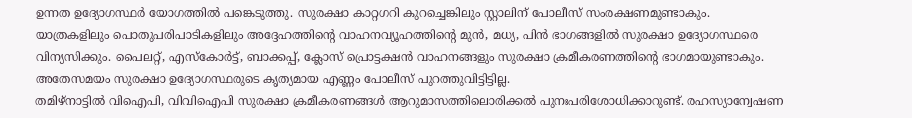ഉന്നത ഉദ്യോഗസ്ഥർ യോഗത്തിൽ പങ്കെടുത്തു. സുരക്ഷാ കാറ്റഗറി കുറച്ചെങ്കിലും സ്റ്റാലിന് പോലീസ് സംരക്ഷണമുണ്ടാകും.
യാത്രകളിലും പൊതുപരിപാടികളിലും അദ്ദേഹത്തിന്റെ വാഹനവ്യൂഹത്തിന്റെ മുൻ, മധ്യ, പിൻ ഭാഗങ്ങളിൽ സുരക്ഷാ ഉദ്യോഗസ്ഥരെ വിന്യസിക്കും. പൈലറ്റ്, എസ്കോർട്ട്, ബാക്കപ്പ്, ക്ലോസ് പ്രൊട്ടക്ഷൻ വാഹനങ്ങളും സുരക്ഷാ ക്രമീകരണത്തിന്റെ ഭാഗമായുണ്ടാകും. അതേസമയം സുരക്ഷാ ഉദ്യോഗസ്ഥരുടെ കൃത്യമായ എണ്ണം പോലീസ് പുറത്തുവിട്ടിട്ടില്ല.
തമിഴ്നാട്ടിൽ വിഐപി, വിവിഐപി സുരക്ഷാ ക്രമീകരണങ്ങൾ ആറുമാസത്തിലൊരിക്കൽ പുനഃപരിശോധിക്കാറുണ്ട്. രഹസ്യാന്വേഷണ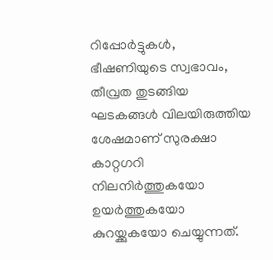റിപ്പോർട്ടുകൾ, ഭീഷണിയുടെ സ്വഭാവം, തീവ്രത തുടങ്ങിയ ഘടകങ്ങൾ വിലയിരുത്തിയ ശേഷമാണ് സുരക്ഷാ കാറ്റഗറി നിലനിർത്തുകയോ ഉയർത്തുകയോ കുറയ്ക്കുകയോ ചെയ്യുന്നത്.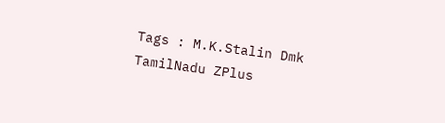Tags : M.K.Stalin Dmk TamilNadu ZPlus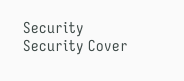Security Security Cover